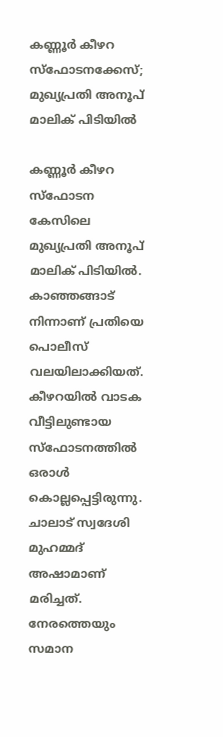കണ്ണൂർ കീഴറ സ്ഫോടനക്കേസ്; മുഖ്യപ്രതി അനൂപ് മാലിക് പിടിയിൽ

കണ്ണൂർ കീഴറ സ്ഫോടന കേസിലെ മുഖ്യപ്രതി അനൂപ് മാലിക് പിടിയിൽ. കാഞ്ഞങ്ങാട് നിന്നാണ് പ്രതിയെ പൊലീസ് വലയിലാക്കിയത്. കീഴറയിൽ വാടക വീട്ടിലുണ്ടായ സ്ഫോടനത്തിൽ ഒരാൾ കൊല്ലപ്പെട്ടിരുന്നു. ചാലാട് സ്വദേശി മുഹമ്മദ് അഷാമാണ് മരിച്ചത്. നേരത്തെയും സമാന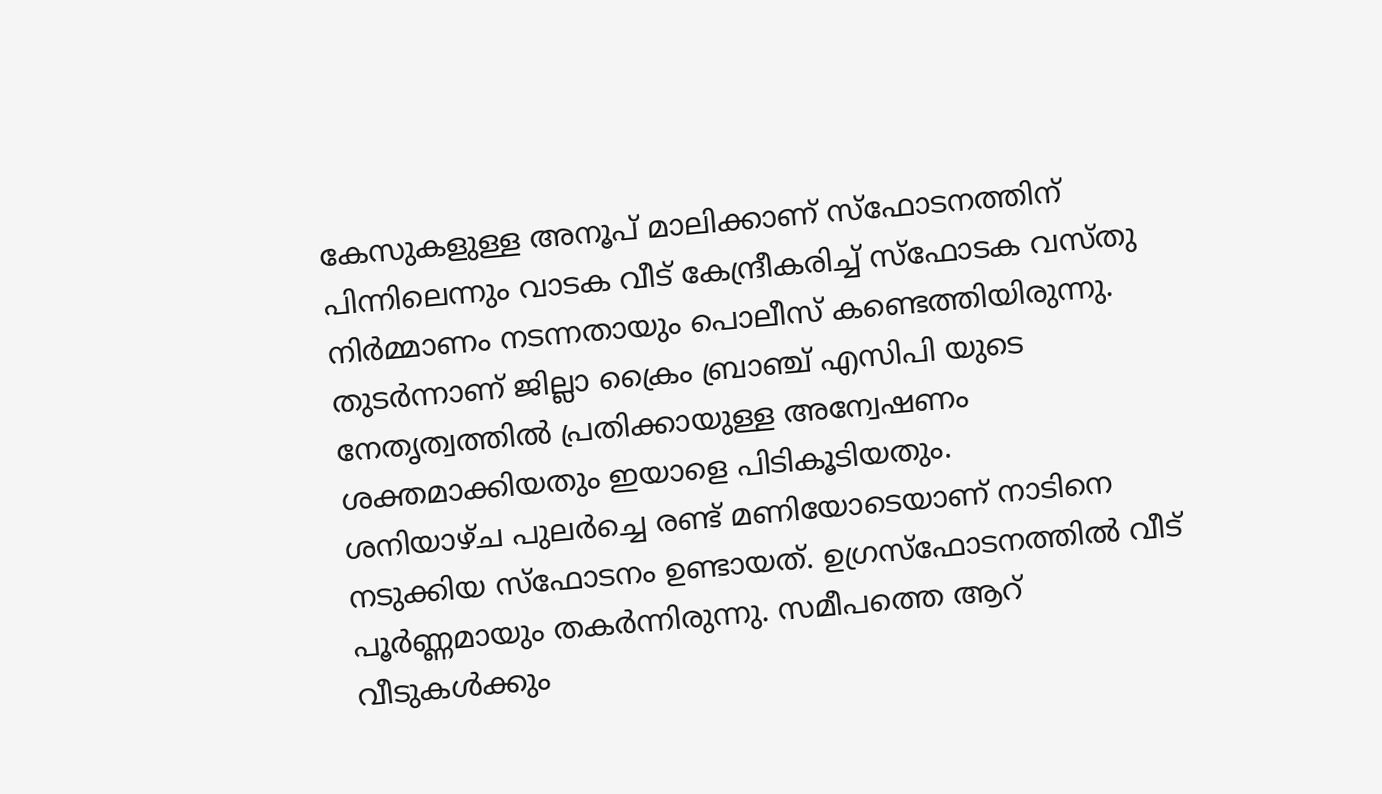കേസുകളുള്ള അനൂപ് മാലിക്കാണ് സ്ഫോടനത്തിന് പിന്നിലെന്നും വാടക വീട് കേന്ദ്രീകരിച്ച് സ്ഫോടക വസ്തു നിർമ്മാണം നടന്നതായും പൊലീസ് കണ്ടെത്തിയിരുന്നു. തുടർന്നാണ് ജില്ലാ ക്രൈം ബ്രാഞ്ച് എസിപി യുടെ നേതൃത്വത്തിൽ പ്രതിക്കായുള്ള അന്വേഷണം ശക്തമാക്കിയതും ഇയാളെ പിടികൂടിയതും.
ശനിയാഴ്ച പുലർച്ചെ രണ്ട് മണിയോടെയാണ് നാടിനെ നടുക്കിയ സ്ഫോടനം ഉണ്ടായത്. ഉഗ്രസ്ഫോടനത്തിൽ വീട് പൂർണ്ണമായും തകർന്നിരുന്നു. സമീപത്തെ ആറ് വീടുകൾക്കും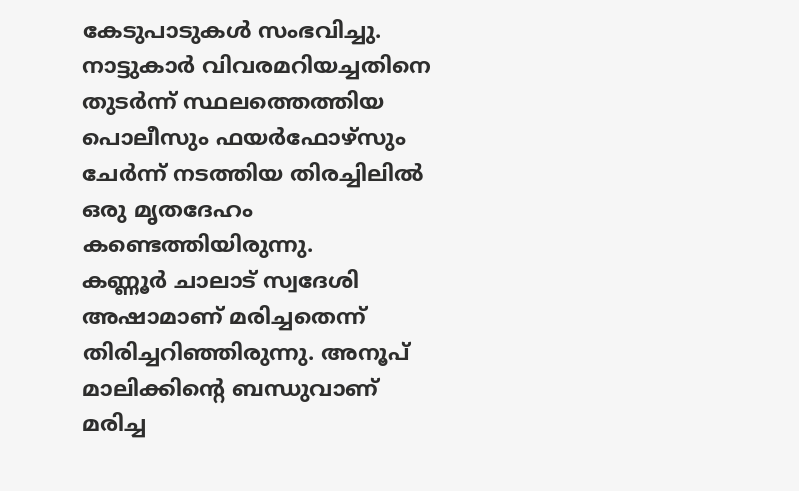കേടുപാടുകൾ സംഭവിച്ചു. നാട്ടുകാർ വിവരമറിയച്ചതിനെ തുടർന്ന് സ്ഥലത്തെത്തിയ പൊലീസും ഫയർഫോഴ്സും ചേർന്ന് നടത്തിയ തിരച്ചിലിൽ ഒരു മൃതദേഹം കണ്ടെത്തിയിരുന്നു.
കണ്ണൂർ ചാലാട് സ്വദേശി അഷാമാണ് മരിച്ചതെന്ന് തിരിച്ചറിഞ്ഞിരുന്നു. അനൂപ് മാലിക്കിന്റെ ബന്ധുവാണ് മരിച്ച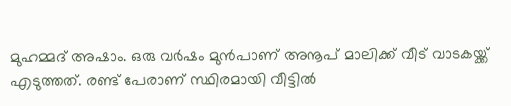മുഹമ്മദ് അഷാം. ഒരു വർഷം മുൻപാണ് അനൂപ് മാലിക്ക് വീട് വാടകയ്ക്ക് എടുത്തത്. രണ്ട് പേരാണ് സ്ഥിരമായി വീട്ടിൽ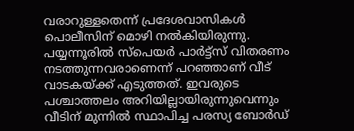വരാറുള്ളതെന്ന് പ്രദേശവാസികൾ പൊലീസിന് മൊഴി നൽകിയിരുന്നു. പയ്യന്നൂരിൽ സ്പെയർ പാർട്ട്സ് വിതരണം നടത്തുന്നവരാണെന്ന് പറഞ്ഞാണ് വീട് വാടകയ്ക്ക് എടുത്തത്. ഇവരുടെ പശ്ചാത്തലം അറിയില്ലായിരുന്നുവെന്നും വീടിന് മുന്നിൽ സ്ഥാപിച്ച പരസ്യ ബോർഡ്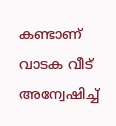കണ്ടാണ് വാടക വീട് അന്വേഷിച്ച്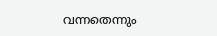വന്നതെന്നും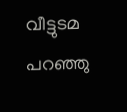വീട്ടുടമ പറഞ്ഞു